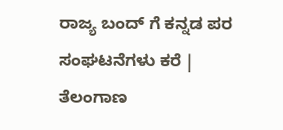ರಾಜ್ಯ ಬಂದ್ ಗೆ ಕನ್ನಡ ಪರ ಸಂಘಟನೆಗಳು ಕರೆ |  ತೆಲಂಗಾಣ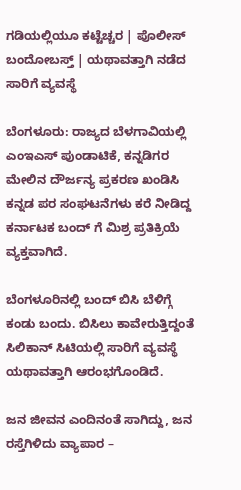ಗಡಿಯಲ್ಲಿಯೂ ಕಟ್ಟೆಚ್ಚರ | ಪೊಲೀಸ್ ಬಂದೋಬಸ್ತ್ | ಯಥಾವತ್ತಾಗಿ ನಡೆದ ಸಾರಿಗೆ ವ್ಯವಸ್ಥೆ

ಬೆಂಗಳೂರು: ರಾಜ್ಯದ ಬೆಳಗಾವಿಯಲ್ಲಿ ಎಂಇಎಸ್ ಪುಂಡಾಟಿಕೆ, ಕನ್ನಡಿಗರ ಮೇಲಿನ ದೌರ್ಜನ್ಯ ಪ್ರಕರಣ ಖಂಡಿಸಿ ಕನ್ನಡ ಪರ ಸಂಘಟನೆಗಳು ಕರೆ ನೀಡಿದ್ದ ಕರ್ನಾಟಕ ಬಂದ್ ಗೆ ಮಿಶ್ರ ಪ್ರತಿಕ್ರಿಯೆ ವ್ಯಕ್ತವಾಗಿದೆ.

ಬೆಂಗಳೂರಿನಲ್ಲಿ ಬಂದ್ ಬಿಸಿ ಬೆಳಿಗ್ಗೆ ಕಂಡು ಬಂದು. ಬಿಸಿಲು ಕಾವೇರುತ್ತಿದ್ದಂತೆ ಸಿಲಿಕಾನ್ ಸಿಟಿಯಲ್ಲಿ ಸಾರಿಗೆ ವ್ಯವಸ್ಥೆ ಯಥಾವತ್ತಾಗಿ ಆರಂಭಗೊಂಡಿದೆ.

ಜನ ಜೀವನ ಎಂದಿನಂತೆ ಸಾಗಿದ್ದು, ಜನ ರಸ್ತೆಗಿಳಿದು ವ್ಯಾಪಾರ –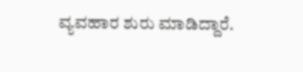ವ್ಯವಹಾರ ಶುರು ಮಾಡಿದ್ದಾರೆ.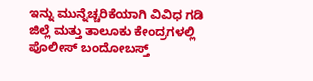ಇನ್ನು ಮುನ್ನೆಚ್ಚರಿಕೆಯಾಗಿ ವಿವಿಧ ಗಡಿ ಜಿಲ್ಲೆ ಮತ್ತು ತಾಲೂಕು ಕೇಂದ್ರಗಳಲ್ಲಿ ಪೊಲೀಸ್ ಬಂದೋಬಸ್ತ್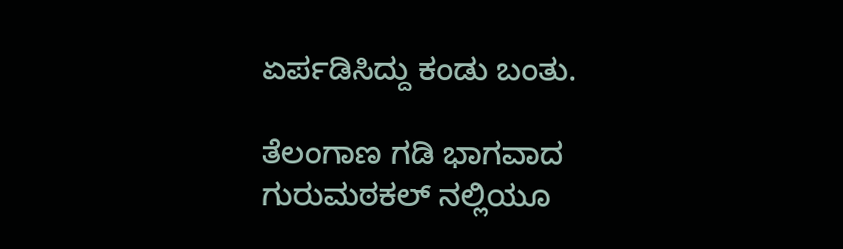ಏರ್ಪಡಿಸಿದ್ದು ಕಂಡು ಬಂತು.

ತೆಲಂಗಾಣ ಗಡಿ ಭಾಗವಾದ ಗುರುಮಠಕಲ್ ನಲ್ಲಿಯೂ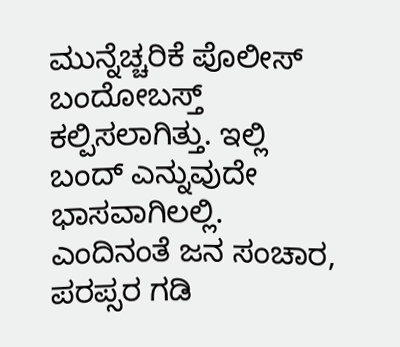ಮುನ್ನೆಚ್ಚರಿಕೆ ಪೊಲೀಸ್ ಬಂದೋಬಸ್ತ್ ಕಲ್ಪಿಸಲಾಗಿತ್ತು. ಇಲ್ಲಿ ಬಂದ್ ಎನ್ನುವುದೇ ಭಾಸವಾಗಿಲಲ್ಲಿ. ಎಂದಿನಂತೆ ಜನ ಸಂಚಾರ, ಪರಪ್ಸರ ಗಡಿ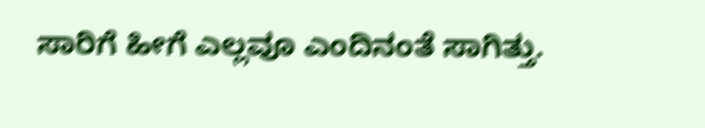ಸಾರಿಗೆ ಹೀಗೆ ಎಲ್ಲವೂ ಎಂದಿನಂತೆ ಸಾಗಿತ್ತು.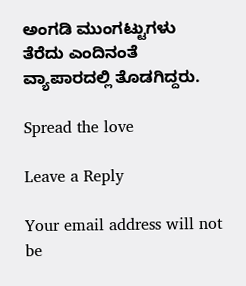ಅಂಗಡಿ ಮುಂಗಟ್ಟುಗಳು ತೆರೆದು ಎಂದಿನಂತೆ ವ್ಯಾಪಾರದಲ್ಲಿ ತೊಡಗಿದ್ದರು.

Spread the love

Leave a Reply

Your email address will not be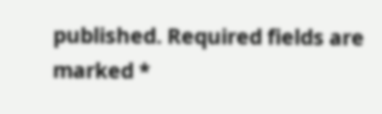published. Required fields are marked *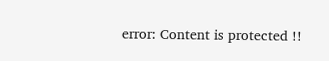error: Content is protected !!